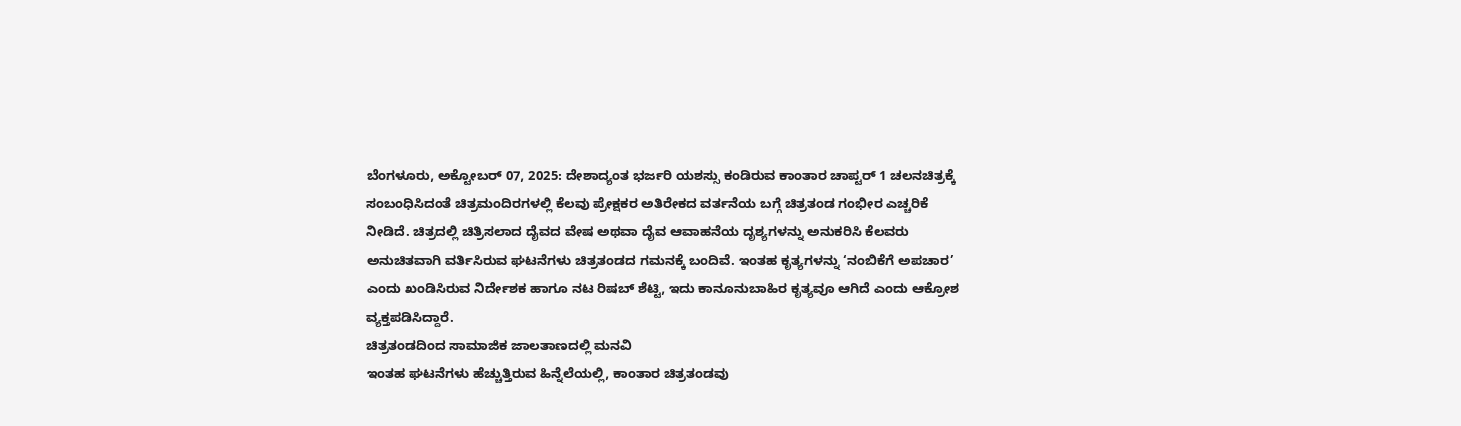ಬೆಂಗಳೂರು, ಅಕ್ಟೋಬರ್ 07, 2025: ದೇಶಾದ್ಯಂತ ಭರ್ಜರಿ ಯಶಸ್ಸು ಕಂಡಿರುವ ಕಾಂತಾರ ಚಾಪ್ಟರ್ 1 ಚಲನಚಿತ್ರಕ್ಕೆ ಸಂಬಂಧಿಸಿದಂತೆ ಚಿತ್ರಮಂದಿರಗಳಲ್ಲಿ ಕೆಲವು ಪ್ರೇಕ್ಷಕರ ಅತಿರೇಕದ ವರ್ತನೆಯ ಬಗ್ಗೆ ಚಿತ್ರತಂಡ ಗಂಭೀರ ಎಚ್ಚರಿಕೆ ನೀಡಿದೆ. ಚಿತ್ರದಲ್ಲಿ ಚಿತ್ರಿಸಲಾದ ದೈವದ ವೇಷ ಅಥವಾ ದೈವ ಆವಾಹನೆಯ ದೃಶ್ಯಗಳನ್ನು ಅನುಕರಿಸಿ ಕೆಲವರು ಅನುಚಿತವಾಗಿ ವರ್ತಿಸಿರುವ ಘಟನೆಗಳು ಚಿತ್ರತಂಡದ ಗಮನಕ್ಕೆ ಬಂದಿವೆ. ಇಂತಹ ಕೃತ್ಯಗಳನ್ನು ‘ನಂಬಿಕೆಗೆ ಅಪಚಾರ’ ಎಂದು ಖಂಡಿಸಿರುವ ನಿರ್ದೇಶಕ ಹಾಗೂ ನಟ ರಿಷಬ್ ಶೆಟ್ಟಿ, ಇದು ಕಾನೂನುಬಾಹಿರ ಕೃತ್ಯವೂ ಆಗಿದೆ ಎಂದು ಆಕ್ರೋಶ ವ್ಯಕ್ತಪಡಿಸಿದ್ದಾರೆ.
ಚಿತ್ರತಂಡದಿಂದ ಸಾಮಾಜಿಕ ಜಾಲತಾಣದಲ್ಲಿ ಮನವಿ
ಇಂತಹ ಘಟನೆಗಳು ಹೆಚ್ಚುತ್ತಿರುವ ಹಿನ್ನೆಲೆಯಲ್ಲಿ, ಕಾಂತಾರ ಚಿತ್ರತಂಡವು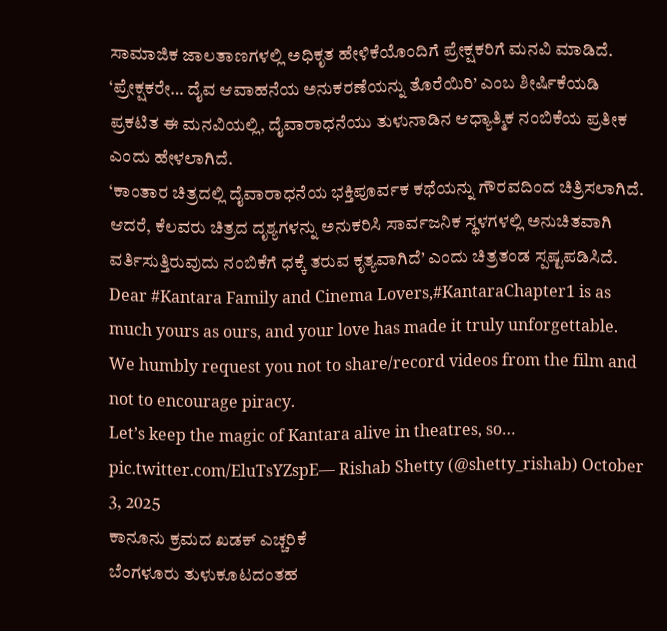ಸಾಮಾಜಿಕ ಜಾಲತಾಣಗಳಲ್ಲಿ ಅಧಿಕೃತ ಹೇಳಿಕೆಯೊಂದಿಗೆ ಪ್ರೇಕ್ಷಕರಿಗೆ ಮನವಿ ಮಾಡಿದೆ. ‘ಪ್ರೇಕ್ಷಕರೇ… ದೈವ ಆವಾಹನೆಯ ಅನುಕರಣೆಯನ್ನು ತೊರೆಯಿರಿ’ ಎಂಬ ಶೀರ್ಷಿಕೆಯಡಿ ಪ್ರಕಟಿತ ಈ ಮನವಿಯಲ್ಲಿ, ದೈವಾರಾಧನೆಯು ತುಳುನಾಡಿನ ಆಧ್ಯಾತ್ಮಿಕ ನಂಬಿಕೆಯ ಪ್ರತೀಕ ಎಂದು ಹೇಳಲಾಗಿದೆ.
‘ಕಾಂತಾರ ಚಿತ್ರದಲ್ಲಿ ದೈವಾರಾಧನೆಯ ಭಕ್ತಿಪೂರ್ವಕ ಕಥೆಯನ್ನು ಗೌರವದಿಂದ ಚಿತ್ರಿಸಲಾಗಿದೆ. ಆದರೆ, ಕೆಲವರು ಚಿತ್ರದ ದೃಶ್ಯಗಳನ್ನು ಅನುಕರಿಸಿ ಸಾರ್ವಜನಿಕ ಸ್ಥಳಗಳಲ್ಲಿ ಅನುಚಿತವಾಗಿ ವರ್ತಿಸುತ್ತಿರುವುದು ನಂಬಿಕೆಗೆ ಧಕ್ಕೆ ತರುವ ಕೃತ್ಯವಾಗಿದೆ’ ಎಂದು ಚಿತ್ರತಂಡ ಸ್ಪಷ್ಟಪಡಿಸಿದೆ.
Dear #Kantara Family and Cinema Lovers,#KantaraChapter1 is as much yours as ours, and your love has made it truly unforgettable.
We humbly request you not to share/record videos from the film and not to encourage piracy.
Let’s keep the magic of Kantara alive in theatres, so… pic.twitter.com/EluTsYZspE— Rishab Shetty (@shetty_rishab) October 3, 2025
ಕಾನೂನು ಕ್ರಮದ ಖಡಕ್ ಎಚ್ಚರಿಕೆ
ಬೆಂಗಳೂರು ತುಳುಕೂಟದಂತಹ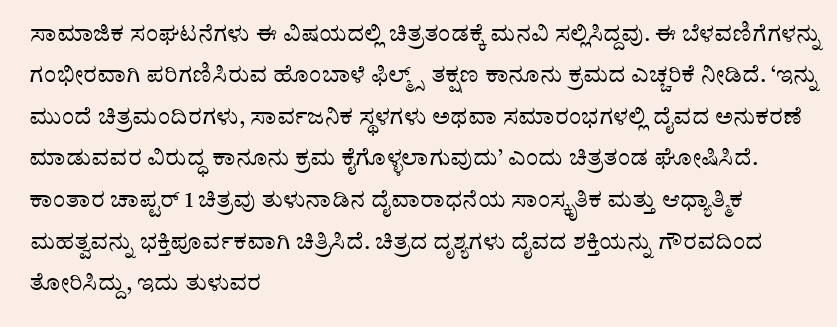ಸಾಮಾಜಿಕ ಸಂಘಟನೆಗಳು ಈ ವಿಷಯದಲ್ಲಿ ಚಿತ್ರತಂಡಕ್ಕೆ ಮನವಿ ಸಲ್ಲಿಸಿದ್ದವು. ಈ ಬೆಳವಣಿಗೆಗಳನ್ನು ಗಂಭೀರವಾಗಿ ಪರಿಗಣಿಸಿರುವ ಹೊಂಬಾಳೆ ಫಿಲ್ಮ್ಸ್ ತಕ್ಷಣ ಕಾನೂನು ಕ್ರಮದ ಎಚ್ಚರಿಕೆ ನೀಡಿದೆ. ‘ಇನ್ನು ಮುಂದೆ ಚಿತ್ರಮಂದಿರಗಳು, ಸಾರ್ವಜನಿಕ ಸ್ಥಳಗಳು ಅಥವಾ ಸಮಾರಂಭಗಳಲ್ಲಿ ದೈವದ ಅನುಕರಣೆ ಮಾಡುವವರ ವಿರುದ್ಧ ಕಾನೂನು ಕ್ರಮ ಕೈಗೊಳ್ಳಲಾಗುವುದು’ ಎಂದು ಚಿತ್ರತಂಡ ಘೋಷಿಸಿದೆ.
ಕಾಂತಾರ ಚಾಪ್ಟರ್ 1 ಚಿತ್ರವು ತುಳುನಾಡಿನ ದೈವಾರಾಧನೆಯ ಸಾಂಸ್ಕೃತಿಕ ಮತ್ತು ಆಧ್ಯಾತ್ಮಿಕ ಮಹತ್ವವನ್ನು ಭಕ್ತಿಪೂರ್ವಕವಾಗಿ ಚಿತ್ರಿಸಿದೆ. ಚಿತ್ರದ ದೃಶ್ಯಗಳು ದೈವದ ಶಕ್ತಿಯನ್ನು ಗೌರವದಿಂದ ತೋರಿಸಿದ್ದು, ಇದು ತುಳುವರ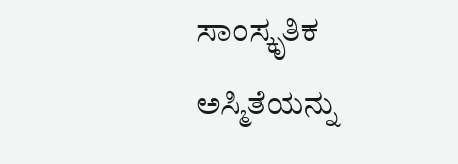ಸಾಂಸ್ಕೃತಿಕ ಅಸ್ಮಿತೆಯನ್ನು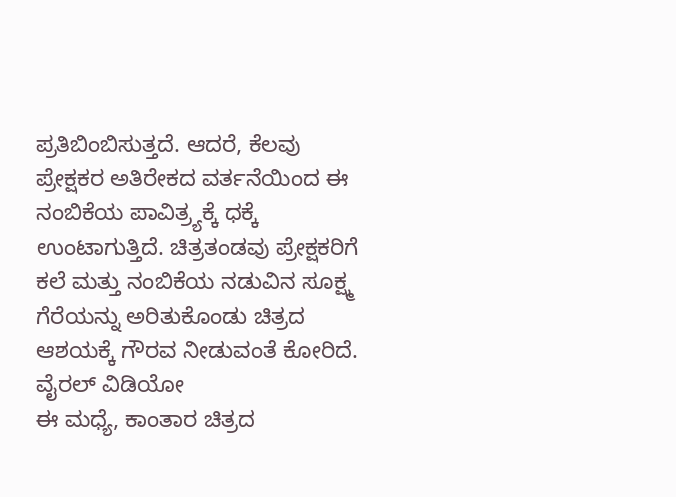ಪ್ರತಿಬಿಂಬಿಸುತ್ತದೆ. ಆದರೆ, ಕೆಲವು ಪ್ರೇಕ್ಷಕರ ಅತಿರೇಕದ ವರ್ತನೆಯಿಂದ ಈ ನಂಬಿಕೆಯ ಪಾವಿತ್ರ್ಯಕ್ಕೆ ಧಕ್ಕೆ ಉಂಟಾಗುತ್ತಿದೆ. ಚಿತ್ರತಂಡವು ಪ್ರೇಕ್ಷಕರಿಗೆ ಕಲೆ ಮತ್ತು ನಂಬಿಕೆಯ ನಡುವಿನ ಸೂಕ್ಷ್ಮ ಗೆರೆಯನ್ನು ಅರಿತುಕೊಂಡು ಚಿತ್ರದ ಆಶಯಕ್ಕೆ ಗೌರವ ನೀಡುವಂತೆ ಕೋರಿದೆ.
ವೈರಲ್ ವಿಡಿಯೋ
ಈ ಮಧ್ಯೆ, ಕಾಂತಾರ ಚಿತ್ರದ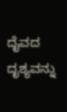ದೈವದ ದೃಶ್ಯವನ್ನು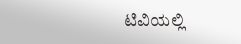ಟಿವಿಯಲ್ಲಿ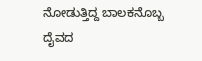ನೋಡುತ್ತಿದ್ದ ಬಾಲಕನೊಬ್ಬ ದೈವದ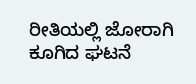ರೀತಿಯಲ್ಲಿ ಜೋರಾಗಿ ಕೂಗಿದ ಘಟನೆ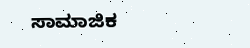ಸಾಮಾಜಿಕ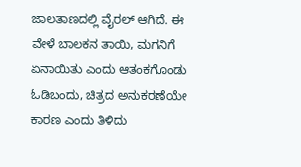ಜಾಲತಾಣದಲ್ಲಿ ವೈರಲ್ ಆಗಿದೆ. ಈ ವೇಳೆ ಬಾಲಕನ ತಾಯಿ, ಮಗನಿಗೆ ಏನಾಯಿತು ಎಂದು ಆತಂಕಗೊಂಡು ಓಡಿಬಂದು, ಚಿತ್ರದ ಅನುಕರಣೆಯೇ ಕಾರಣ ಎಂದು ತಿಳಿದು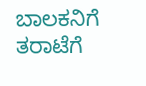ಬಾಲಕನಿಗೆ ತರಾಟೆಗೆ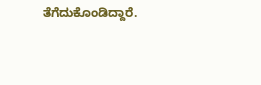ತೆಗೆದುಕೊಂಡಿದ್ದಾರೆ.